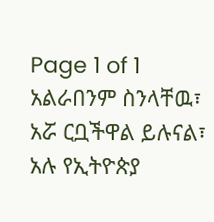Page 1 of 1
አልራበንም ስንላቸዉ፣ አሯ ርቧችዋል ይሉናል፣ አሉ የኢትዮጵያ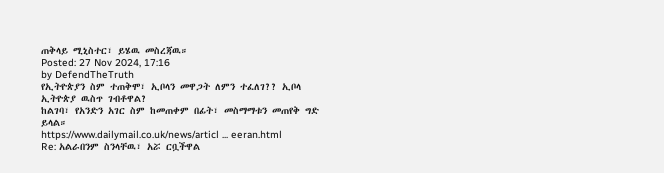ጠቅላይ ሚኒስተር፣ ይሄዉ መስረጃዉ።
Posted: 27 Nov 2024, 17:16
by DefendTheTruth
የኢትዮጵያን ስም ተጠቅሞ፣ ኢቦላን መዋጋት ለምን ተፈለገ?? ኢቦላ ኢትዮጵያ ዉስጥ ገብቶዋል?
ከልገባ፣ የአንድን አገር ስም ከመጠቀም በፊት፣ መስማማቱን መጠየቅ ግድ ይላል።
https://www.dailymail.co.uk/news/articl ... eeran.html
Re: አልራበንም ስንላቸዉ፣ አሯ ርቧችዋል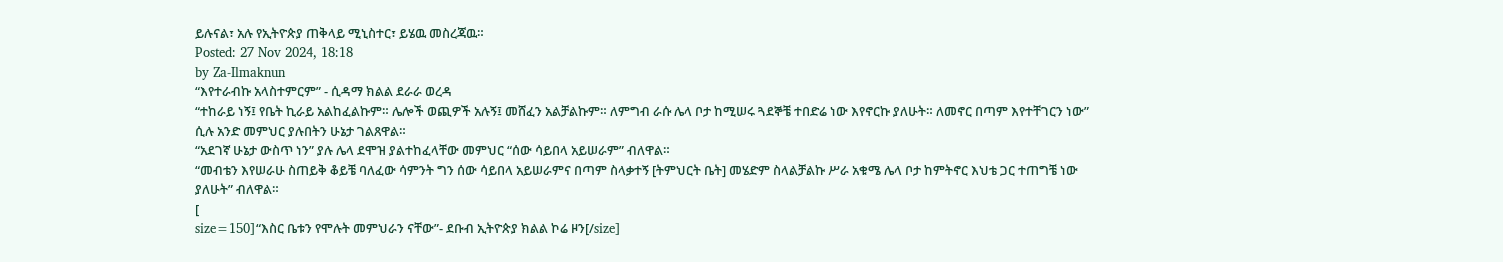ይሉናል፣ አሉ የኢትዮጵያ ጠቅላይ ሚኒስተር፣ ይሄዉ መስረጃዉ።
Posted: 27 Nov 2024, 18:18
by Za-Ilmaknun
“እየተራብኩ አላስተምርም” - ሲዳማ ክልል ደራራ ወረዳ
“ተከራይ ነኝ፤ የቤት ኪራይ አልከፈልኩም። ሌሎች ወጪዎች አሉኝ፤ መሸፈን አልቻልኩም። ለምግብ ራሱ ሌላ ቦታ ከሚሠሩ ጓደኞቼ ተበድሬ ነው እየኖርኩ ያለሁት። ለመኖር በጣም እየተቸገርን ነው” ሲሉ አንድ መምህር ያሉበትን ሁኔታ ገልጸዋል።
“አደገኛ ሁኔታ ውስጥ ነን” ያሉ ሌላ ደሞዝ ያልተከፈላቸው መምህር “ሰው ሳይበላ አይሠራም” ብለዋል።
“መብቴን እየሠራሁ ስጠይቅ ቆይቼ ባለፈው ሳምንት ግን ሰው ሳይበላ አይሠራምና በጣም ስላቃተኝ [ትምህርት ቤት] መሄድም ስላልቻልኩ ሥራ አቁሜ ሌላ ቦታ ከምትኖር እህቴ ጋር ተጠግቼ ነው ያለሁት” ብለዋል።
[
size=150]“እስር ቤቱን የሞሉት መምህራን ናቸው”- ደቡብ ኢትዮጵያ ክልል ኮሬ ዞን[/size]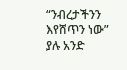“ንብረታችንን እየሸጥን ነው” ያሉ አንድ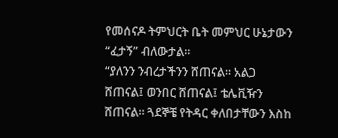የመሰናዶ ትምህርት ቤት መምህር ሁኔታውን “ፈታኝ” ብለውታል።
“ያለንን ንብረታችንን ሸጠናል። አልጋ ሸጠናል፤ ወንበር ሸጠናል፤ ቴሌቪዥን ሸጠናል። ጓደኞቼ የትዳር ቀለበታቸውን እስከ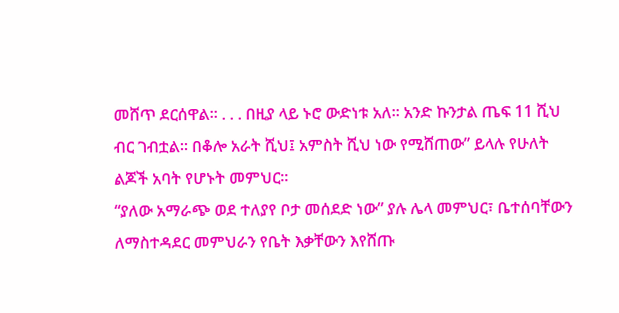መሸጥ ደርሰዋል። . . . በዚያ ላይ ኑሮ ውድነቱ አለ። አንድ ኩንታል ጤፍ 11 ሺህ ብር ገብቷል። በቆሎ አራት ሺህ፤ አምስት ሺህ ነው የሚሸጠው” ይላሉ የሁለት ልጆች አባት የሆኑት መምህር።
“ያለው አማራጭ ወደ ተለያየ ቦታ መሰደድ ነው” ያሉ ሌላ መምህር፣ ቤተሰባቸውን ለማስተዳደር መምህራን የቤት እቃቸውን እየሸጡ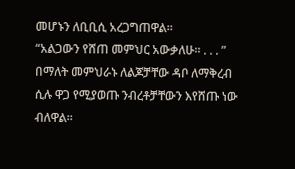መሆኑን ለቢቢሲ አረጋግጠዋል።
“አልጋውን የሸጠ መምህር አውቃለሁ። . . . ” በማለት መምህራኑ ለልጆቻቸው ዳቦ ለማቅረብ ሲሉ ዋጋ የሚያወጡ ንብረቶቻቸውን እየሸጡ ነው ብለዋል።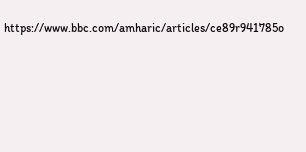https://www.bbc.com/amharic/articles/ce89r941785o